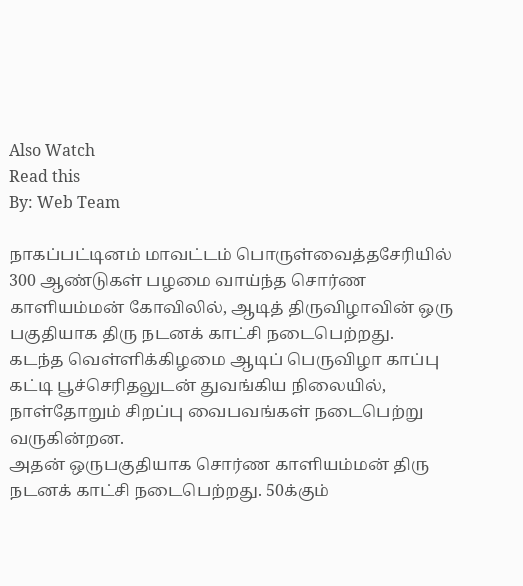Also Watch
Read this
By: Web Team

நாகப்பட்டினம் மாவட்டம் பொருள்வைத்தசேரியில் 300 ஆண்டுகள் பழமை வாய்ந்த சொர்ண காளியம்மன் கோவிலில், ஆடித் திருவிழாவின் ஒரு பகுதியாக திரு நடனக் காட்சி நடைபெற்றது.
கடந்த வெள்ளிக்கிழமை ஆடிப் பெருவிழா காப்பு கட்டி பூச்செரிதலுடன் துவங்கிய நிலையில், நாள்தோறும் சிறப்பு வைபவங்கள் நடைபெற்று வருகின்றன.
அதன் ஒருபகுதியாக சொர்ண காளியம்மன் திரு நடனக் காட்சி நடைபெற்றது. 50க்கும்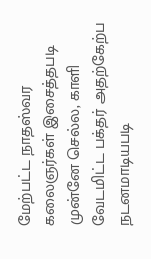மேற்பட்ட நாதஸ்வர கலைஞர்கள் இசைத்தபடி முன்னே செல்ல, காளி வேடமிட்ட பக்தர் அதற்கேற்ப நடனமாடியபடி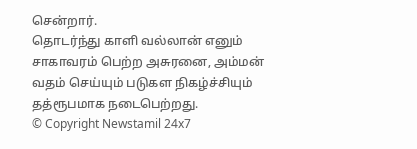சென்றார்.
தொடர்ந்து காளி வல்லான் எனும் சாகாவரம் பெற்ற அசுரனை, அம்மன் வதம் செய்யும் படுகள நிகழ்ச்சியும் தத்ரூபமாக நடைபெற்றது.
© Copyright Newstamil 24x7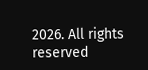2026. All rights reserved